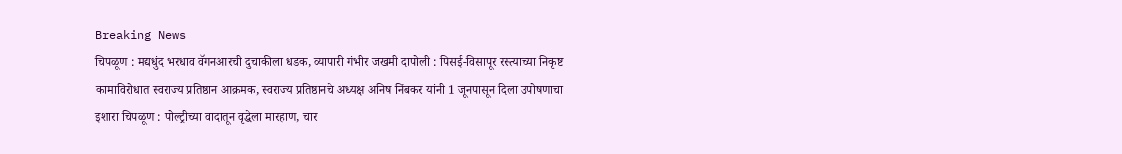Breaking News
चिपळूण : मद्यधुंद भरधाव वॅगनआरची दुचाकीला धडक, व्यापारी गंभीर जखमी दापोली : पिसई-विसापूर रस्त्याच्या निकृष्ट कामाविरोधात स्वराज्य प्रतिष्ठान आक्रमक, स्वराज्य प्रतिष्ठानचे अध्यक्ष अनिष निंबकर यांनी 1 जूनपासून दिला उपोषणाचा इशारा चिपळूण : पोल्ट्रीच्या वादातून वृद्धेला मारहाण, चार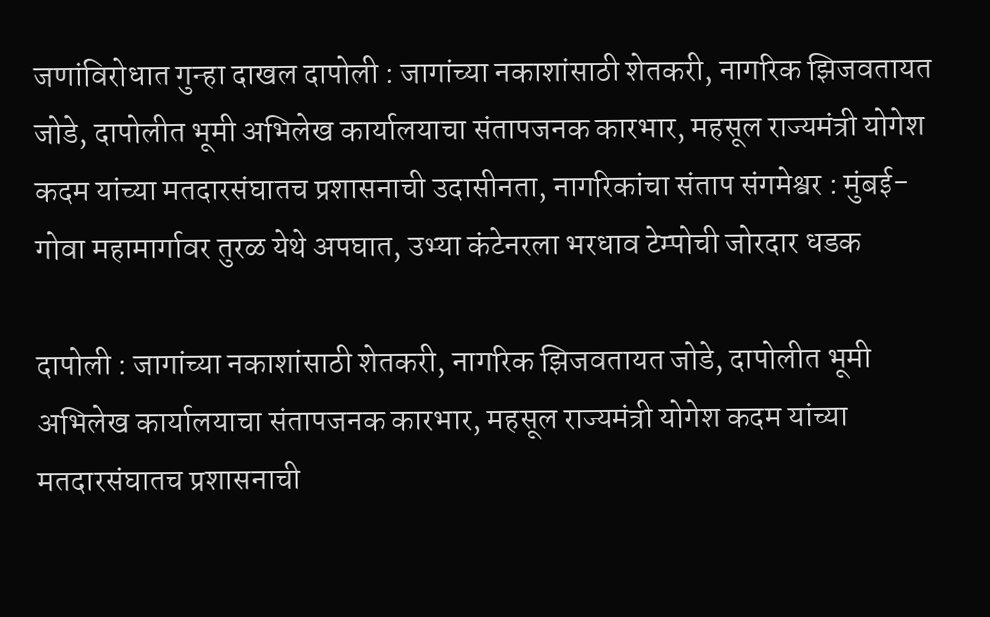जणांविरोधात गुन्हा दाखल दापोली : जागांच्या नकाशांसाठी शेतकरी, नागरिक झिजवतायत जोडे, दापोलीत भूमी अभिलेख कार्यालयाचा संतापजनक कारभार, महसूल राज्यमंत्री योगेश कदम यांच्या मतदारसंघातच प्रशासनाची उदासीनता, नागरिकांचा संताप संगमेश्वर : मुंबई-गोवा महामार्गावर तुरळ येथे अपघात, उभ्या कंटेनरला भरधाव टेम्पोची जोरदार धडक

दापोली : जागांच्या नकाशांसाठी शेतकरी, नागरिक झिजवतायत जोडे, दापोलीत भूमी अभिलेख कार्यालयाचा संतापजनक कारभार, महसूल राज्यमंत्री योगेश कदम यांच्या मतदारसंघातच प्रशासनाची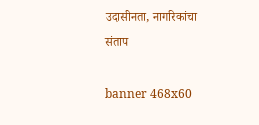उदासीनता, नागरिकांचा संताप

banner 468x60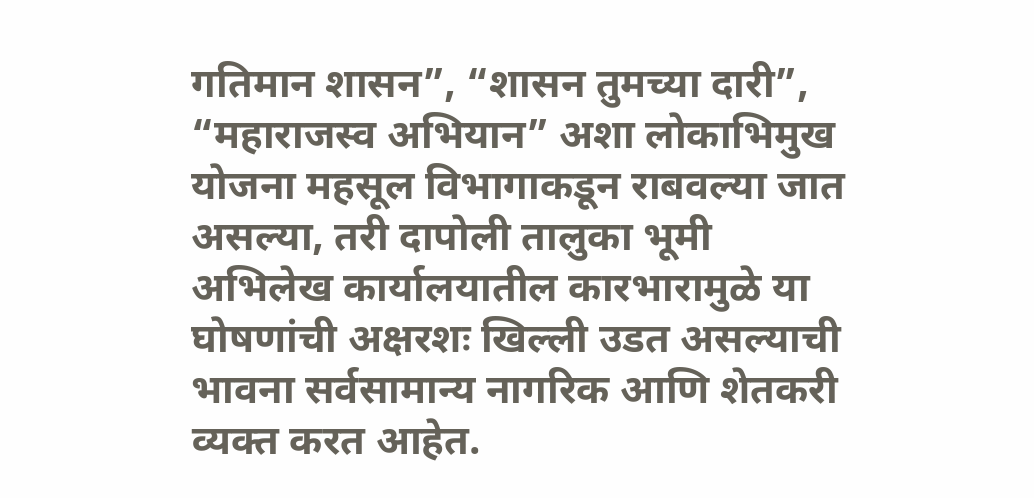गतिमान शासन”, “शासन तुमच्या दारी”, “महाराजस्व अभियान” अशा लोकाभिमुख योजना महसूल विभागाकडून राबवल्या जात असल्या, तरी दापोली तालुका भूमी अभिलेख कार्यालयातील कारभारामुळे या घोषणांची अक्षरशः खिल्ली उडत असल्याची भावना सर्वसामान्य नागरिक आणि शेतकरी व्यक्त करत आहेत.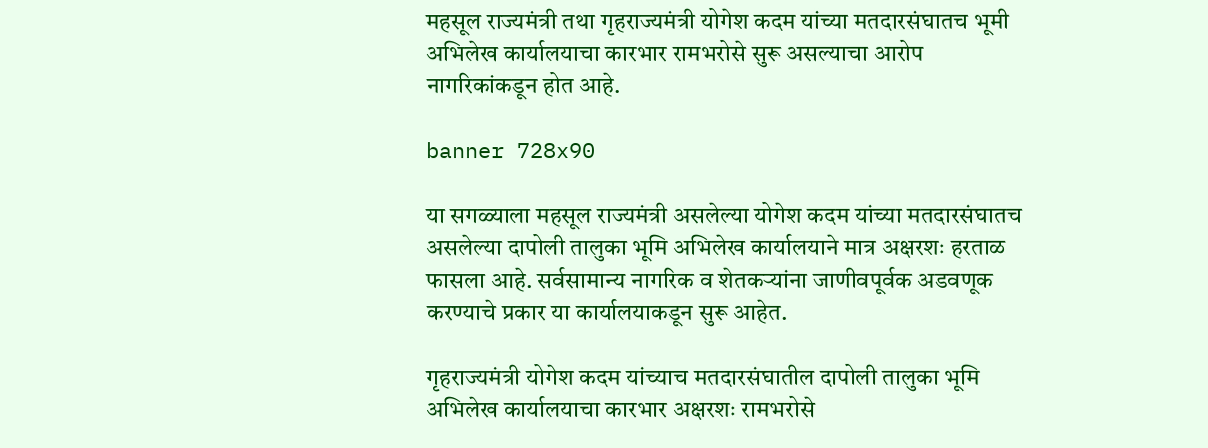महसूल राज्यमंत्री तथा गृहराज्यमंत्री योगेश कदम यांच्या मतदारसंघातच भूमी अभिलेख कार्यालयाचा कारभार रामभरोसे सुरू असल्याचा आरोप नागरिकांकडून होत आहे.

banner 728x90

या सगळ्याला महसूल राज्यमंत्री असलेल्या योगेश कदम यांच्या मतदारसंघातच असलेल्या दापोली तालुका भूमि अभिलेख कार्यालयाने मात्र अक्षरशः हरताळ फासला आहे. सर्वसामान्य नागरिक व शेतकऱ्यांना जाणीवपूर्वक अडवणूक करण्याचे प्रकार या कार्यालयाकडून सुरू आहेत.

गृहराज्यमंत्री योगेश कदम यांच्याच मतदारसंघातील दापोली तालुका भूमि अभिलेख कार्यालयाचा कारभार अक्षरशः रामभरोसे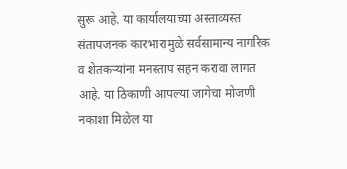सुरू आहे. या कार्यालयाच्या अस्ताव्यस्त संतापजनक कारभारामुळे सर्वसामान्य नागरिक व शेतकऱ्यांना मनस्ताप सहन करावा लागत आहे. या ठिकाणी आपल्या जागेचा मोजणी नकाशा मिळेल या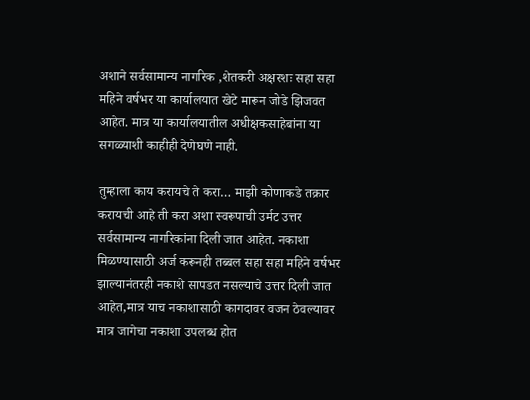अशाने सर्वसामान्य नागरिक ,शेतकरी अक्षरशः सहा सहा महिने वर्षभर या कार्यालयात खेटे मारून जोडे झिजवत आहेत. मात्र या कार्यालयातील अधीक्षकसाहेबांना या सगळ्याशी काहीही देणेघणे नाही.

तुम्हाला काय करायचे ते करा… माझी कोणाकडे तक्रार करायची आहे ती करा अशा स्वरूपाची उर्मट उत्तर सर्वसामान्य नागरिकांना दिली जात आहेत. नकाशा मिळण्यासाठी अर्ज करूनही तब्बल सहा सहा महिने वर्षभर झाल्यानंतरही नकाशे सापडत नसल्याचे उत्तर दिली जात आहेत,मात्र याच नकाशासाठी कागदावर वजन ठेवल्यावर मात्र जागेचा नकाशा उपलब्ध होत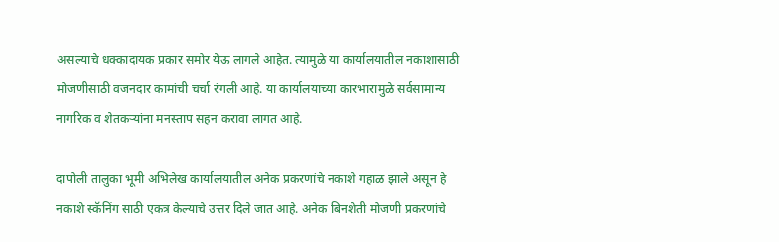असल्याचे धक्कादायक प्रकार समोर येऊ लागले आहेत. त्यामुळे या कार्यालयातील नकाशासाठी मोजणीसाठी वजनदार कामांची चर्चा रंगली आहे. या कार्यालयाच्या कारभारामुळे सर्वसामान्य नागरिक व शेतकऱ्यांना मनस्ताप सहन करावा लागत आहे.

दापोली तालुका भूमी अभिलेख कार्यालयातील अनेक प्रकरणांचे नकाशे गहाळ झाले असून हे नकाशे स्कॅनिंग साठी एकत्र केल्याचे उत्तर दिले जात आहे. अनेक बिनशेती मोजणी प्रकरणांचे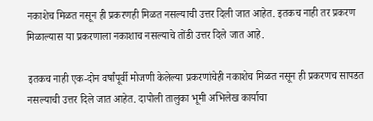नकाशेच मिळत नसून ही प्रकरणही मिळत नसल्याची उत्तर दिली जात आहेत. इतकच नाही तर प्रकरण मिळाल्यास या प्रकरणाला नकाशाच नसल्याचे तोंडी उत्तर दिले जात आहे.

इतकच नाही एक-दोन वर्षांपूर्वी मोजणी केलेल्या प्रकरणांचेही नकाशेच मिळत नसून ही प्रकरणच सापडत नसल्याची उत्तर दिले जात आहेत. दापोली तालुका भूमी अभिलेख कार्याचा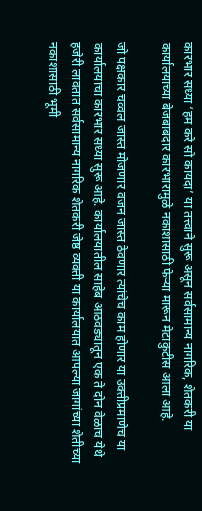कारभार सध्या ‘हम करे सो कायदा’ या तत्त्वाने सुरू असून सर्वसामान्य नागरिक, शेतकरी या कार्यालयाच्या बेजबाबदार कारभारामुळे नकाशासाठी फेऱ्या मारून मेटाकुटीस आला आहे.

जो पक्षकार चव्वल जास्त मोजणार वजन जास्त ठेवणार त्यांचेच काम होणार या उक्तीप्रमाणेच या कार्यालयाचा कारभार सध्या सुरू आहे. कार्यालयातील साहेब आठवड्यातून एक ते दोन वेळाच येथे हजेरी लावतात सर्वसामान्य नागरिक शेतकरी जेष्ठ व्यक्ती या कार्यालयात आपल्या जागांच्या शेतीच्या नकाशासाठी भूमी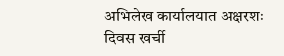अभिलेख कार्यालयात अक्षरशः दिवस खर्ची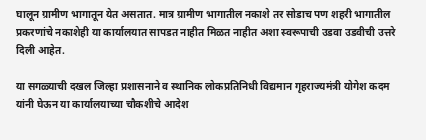घालून ग्रामीण भागातून येत असतात. मात्र ग्रामीण भागातील नकाशे तर सोडाच पण शहरी भागातील प्रकरणांचे नकाशेही या कार्यालयात सापडत नाहीत मिळत नाहीत अशा स्वरूपाची उडवा उडवीची उत्तरे दिली आहेत.

या सगळ्याची दखल जिल्हा प्रशासनाने व स्थानिक लोकप्रतिनिधी विद्यमान गृहराज्यमंत्री योगेश कदम यांनी घेऊन या कार्यालयाच्या चौकशीचे आदेश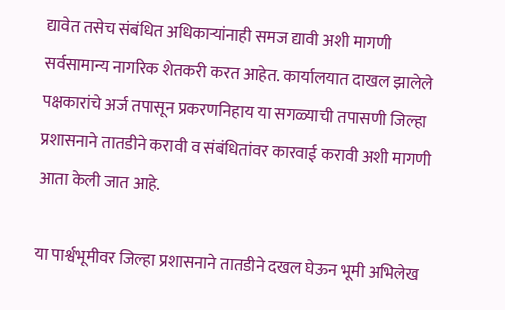द्यावेत तसेच संबंधित अधिकाऱ्यांनाही समज द्यावी अशी मागणी सर्वसामान्य नागरिक शेतकरी करत आहेत. कार्यालयात दाखल झालेले पक्षकारांचे अर्ज तपासून प्रकरणनिहाय या सगळ्याची तपासणी जिल्हा प्रशासनाने तातडीने करावी व संबंधितांवर कारवाई करावी अशी मागणी आता केली जात आहे.

या पार्श्वभूमीवर जिल्हा प्रशासनाने तातडीने दखल घेऊन भूमी अभिलेख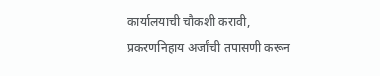कार्यालयाची चौकशी करावी, प्रकरणनिहाय अर्जांची तपासणी करून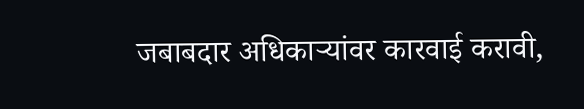जबाबदार अधिकाऱ्यांवर कारवाई करावी,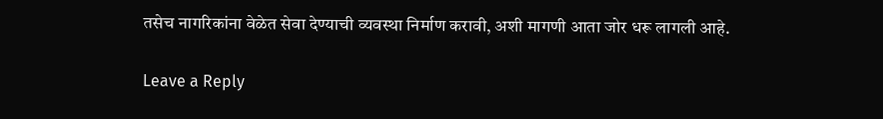तसेच नागरिकांना वेळेत सेवा देण्याची व्यवस्था निर्माण करावी, अशी मागणी आता जोर धरू लागली आहे.

Leave a Reply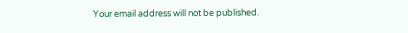Your email address will not be published.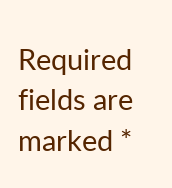Required fields are marked *